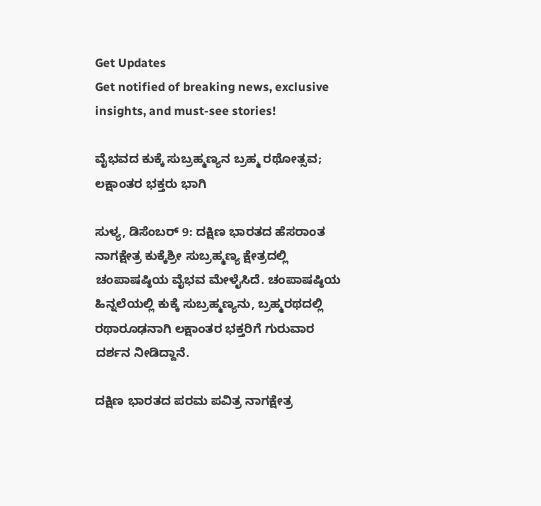Get Updates
Get notified of breaking news, exclusive insights, and must-see stories!

ವೈಭವದ ಕುಕ್ಕೆ ಸುಬ್ರಹ್ಮಣ್ಯನ ಬ್ರಹ್ಮ ರಥೋತ್ಸವ; ಲಕ್ಷಾಂತರ ಭಕ್ತರು ಭಾಗಿ

ಸುಳ್ಯ, ಡಿಸೆಂಬರ್ 9: ದಕ್ಷಿಣ ಭಾರತದ ಹೆಸರಾಂತ ನಾಗಕ್ಷೇತ್ರ ಕುಕ್ಕೆಶ್ರೀ ಸುಬ್ರಹ್ಮಣ್ಯ ಕ್ಷೇತ್ರದಲ್ಲಿ ಚಂಪಾಷಷ್ಠಿಯ ವೈಭವ ಮೇಳೈಸಿದೆ. ಚಂಪಾಷಷ್ಠಿಯ ಹಿನ್ನಲೆಯಲ್ಲಿ ಕುಕ್ಕೆ ಸುಬ್ರಹ್ಮಣ್ಯನು, ಬ್ರಹ್ಮರಥದಲ್ಲಿ ರಥಾರೂಢನಾಗಿ ಲಕ್ಷಾಂತರ ಭಕ್ತರಿಗೆ ಗುರುವಾರ ದರ್ಶನ ನೀಡಿದ್ದಾನೆ.

ದಕ್ಷಿಣ ಭಾರತದ ಪರಮ ಪವಿತ್ರ ನಾಗಕ್ಷೇತ್ರ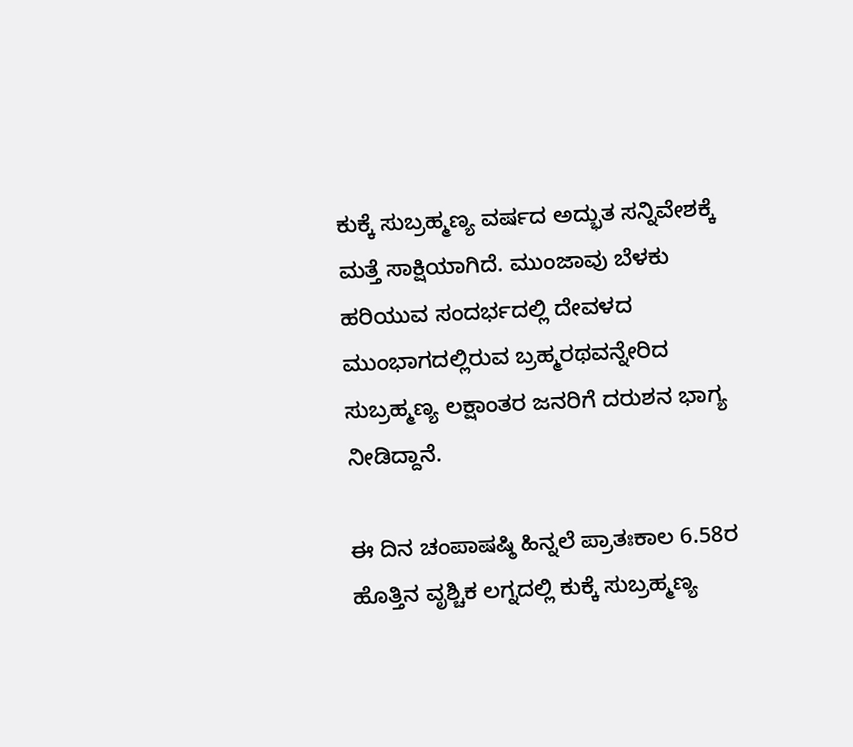ಕುಕ್ಕೆ ಸುಬ್ರಹ್ಮಣ್ಯ ವರ್ಷದ ಅದ್ಭುತ ಸನ್ನಿವೇಶಕ್ಕೆ ಮತ್ತೆ ಸಾಕ್ಷಿಯಾಗಿದೆ. ಮುಂಜಾವು ಬೆಳಕು ಹರಿಯುವ ಸಂದರ್ಭದಲ್ಲಿ ದೇವಳದ ಮುಂಭಾಗದಲ್ಲಿರುವ ಬ್ರಹ್ಮರಥವನ್ನೇರಿದ ಸುಬ್ರಹ್ಮಣ್ಯ ಲಕ್ಷಾಂತರ ಜನರಿಗೆ ದರುಶನ ಭಾಗ್ಯ ನೀಡಿದ್ದಾನೆ.

ಈ ದಿನ ಚಂಪಾಷಷ್ಠಿ ಹಿನ್ನಲೆ ಪ್ರಾತಃಕಾಲ 6.58ರ ಹೊತ್ತಿನ ವೃಶ್ಚಿಕ ಲಗ್ನದಲ್ಲಿ ಕುಕ್ಕೆ ಸುಬ್ರಹ್ಮಣ್ಯ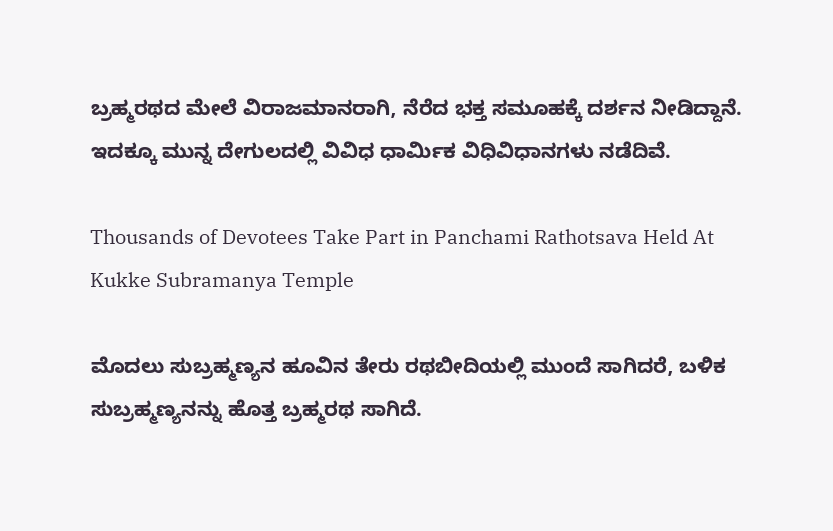ಬ್ರಹ್ಮರಥದ ಮೇಲೆ ವಿರಾಜಮಾನರಾಗಿ, ನೆರೆದ ಭಕ್ತ ಸಮೂಹಕ್ಕೆ ದರ್ಶನ ನೀಡಿದ್ದಾನೆ. ಇದಕ್ಕೂ ಮುನ್ನ ದೇಗುಲದಲ್ಲಿ ವಿವಿಧ ಧಾರ್ಮಿಕ ವಿಧಿವಿಧಾನಗಳು ನಡೆದಿವೆ.

Thousands of Devotees Take Part in Panchami Rathotsava Held At Kukke Subramanya Temple

ಮೊದಲು ಸುಬ್ರಹ್ಮಣ್ಯನ ಹೂವಿನ ತೇರು ರಥಬೀದಿಯಲ್ಲಿ ಮುಂದೆ ಸಾಗಿದರೆ, ಬಳಿಕ ಸುಬ್ರಹ್ಮಣ್ಯನನ್ನು ಹೊತ್ತ ಬ್ರಹ್ಮರಥ ಸಾಗಿದೆ.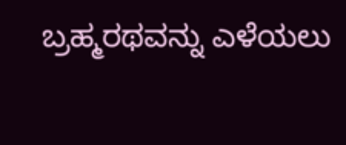ಬ್ರಹ್ಮರಥವನ್ನು ಎಳೆಯಲು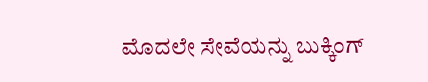ಮೊದಲೇ ಸೇವೆಯನ್ನು ಬುಕ್ಕಿಂಗ್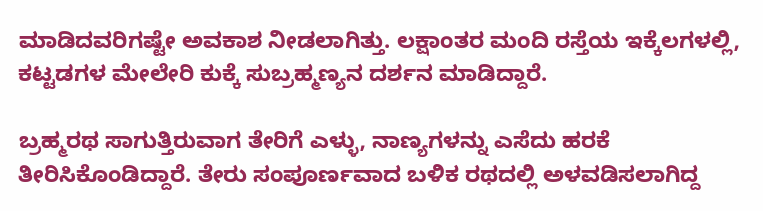ಮಾಡಿದವರಿಗಷ್ಟೇ ಅವಕಾಶ ನೀಡಲಾಗಿತ್ತು. ಲಕ್ಷಾಂತರ ಮಂದಿ ರಸ್ತೆಯ ಇಕ್ಕೆಲಗಳಲ್ಲಿ, ಕಟ್ಟಡಗಳ ಮೇಲೇರಿ ಕುಕ್ಕೆ ಸುಬ್ರಹ್ಮಣ್ಯನ ದರ್ಶನ ಮಾಡಿದ್ದಾರೆ.

ಬ್ರಹ್ಮರಥ ಸಾಗುತ್ತಿರುವಾಗ ತೇರಿಗೆ ಎಳ್ಳು, ನಾಣ್ಯಗಳನ್ನು ಎಸೆದು ಹರಕೆ ತೀರಿಸಿಕೊಂಡಿದ್ದಾರೆ. ತೇರು ಸಂಪೂರ್ಣವಾದ ಬಳಿಕ ರಥದಲ್ಲಿ ಅಳವಡಿಸಲಾಗಿದ್ದ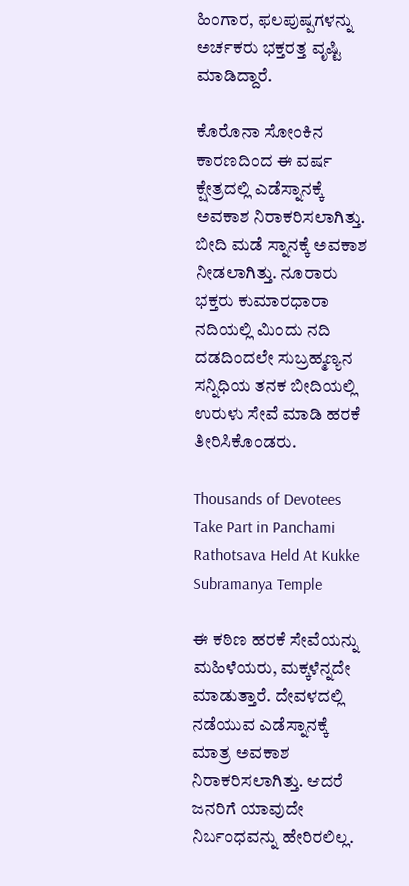ಹಿಂಗಾರ, ಫಲಪುಷ್ಪಗಳನ್ನು ಅರ್ಚಕರು ಭಕ್ತರತ್ತ ವೃಷ್ಟಿ ಮಾಡಿದ್ದಾರೆ.

ಕೊರೊನಾ ಸೋಂಕಿನ ಕಾರಣದಿಂದ ಈ ವರ್ಷ ಕ್ಷೇತ್ರದಲ್ಲಿ ಎಡೆಸ್ನಾನಕ್ಕೆ ಅವಕಾಶ ನಿರಾಕರಿಸಲಾಗಿತ್ತು. ಬೀದಿ ಮಡೆ ಸ್ನಾನಕ್ಕೆ ಅವಕಾಶ ನೀಡಲಾಗಿತ್ತು. ನೂರಾರು ಭಕ್ತರು ಕುಮಾರಧಾರಾ ನದಿಯಲ್ಲಿ ಮಿಂದು ನದಿ ದಡದಿಂದಲೇ ಸುಬ್ರಹ್ಮಣ್ಯನ ಸನ್ನಿಧಿಯ ತನಕ ಬೀದಿಯಲ್ಲಿ ಉರುಳು ಸೇವೆ ಮಾಡಿ ಹರಕೆ ತೀರಿಸಿಕೊಂಡರು.

Thousands of Devotees Take Part in Panchami Rathotsava Held At Kukke Subramanya Temple

ಈ ಕಠಿಣ ಹರಕೆ ಸೇವೆಯನ್ನು ಮಹಿಳೆಯರು, ಮಕ್ಕಳೆನ್ನದೇ ಮಾಡುತ್ತಾರೆ. ದೇವಳದಲ್ಲಿ ನಡೆಯುವ ಎಡೆಸ್ನಾನಕ್ಕೆ ಮಾತ್ರ ಅವಕಾಶ ನಿರಾಕರಿಸಲಾಗಿತ್ತು. ಆದರೆ ಜನರಿಗೆ ಯಾವುದೇ ನಿರ್ಬಂಧವನ್ನು ಹೇರಿರಲಿಲ್ಲ.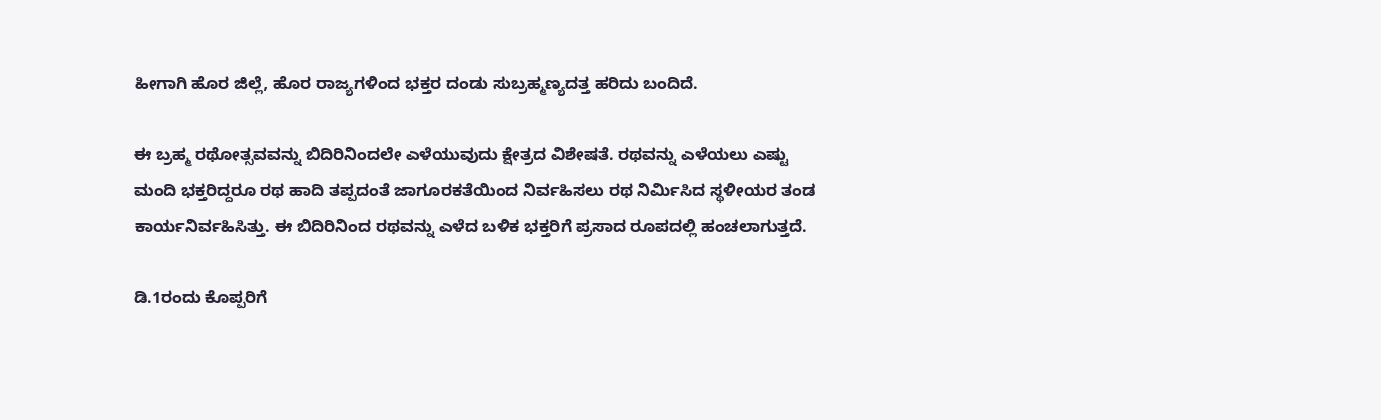ಹೀಗಾಗಿ ಹೊರ ಜಿಲ್ಲೆ, ಹೊರ ರಾಜ್ಯಗಳಿಂದ ಭಕ್ತರ ದಂಡು ಸುಬ್ರಹ್ಮಣ್ಯದತ್ತ ಹರಿದು ಬಂದಿದೆ‌.

ಈ ಬ್ರಹ್ಮ ರಥೋತ್ಸವವನ್ನು ಬಿದಿರಿನಿಂದಲೇ ಎಳೆಯುವುದು ಕ್ಷೇತ್ರದ ವಿಶೇಷತೆ. ರಥವನ್ನು ಎಳೆಯಲು ಎಷ್ಟು ಮಂದಿ ಭಕ್ತರಿದ್ದರೂ ರಥ ಹಾದಿ ತಪ್ಪದಂತೆ ಜಾಗೂರಕತೆಯಿಂದ ನಿರ್ವಹಿಸಲು ರಥ ನಿರ್ಮಿಸಿದ ಸ್ಥಳೀಯರ ತಂಡ ಕಾರ್ಯನಿರ್ವಹಿಸಿತ್ತು. ಈ ಬಿದಿರಿನಿಂದ ರಥವನ್ನು ಎಳೆದ ಬಳಿಕ ಭಕ್ತರಿಗೆ ಪ್ರಸಾದ ರೂಪದಲ್ಲಿ ಹಂಚಲಾಗುತ್ತದೆ.

ಡಿ.1ರಂದು ಕೊಪ್ಪರಿಗೆ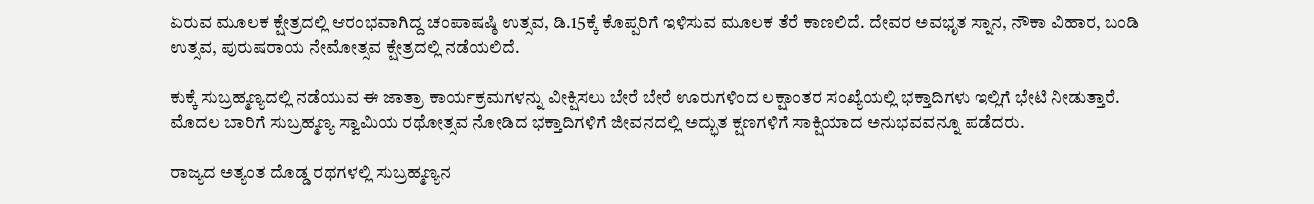ಏರುವ ಮೂಲಕ ಕ್ಷೇತ್ರದಲ್ಲಿ ಆರಂಭವಾಗಿದ್ದ ಚಂಪಾಷಷ್ಠಿ ಉತ್ಸವ, ಡಿ.15ಕ್ಕೆ ಕೊಪ್ಪರಿಗೆ ಇಳಿಸುವ ಮೂಲಕ ತೆರೆ ಕಾಣಲಿದೆ. ದೇವರ ಅವಭೃತ ಸ್ನಾನ, ನೌಕಾ ವಿಹಾರ, ಬಂಡಿ ಉತ್ಸವ, ಪುರುಷರಾಯ ನೇಮೋತ್ಸವ ಕ್ಷೇತ್ರದಲ್ಲಿ ನಡೆಯಲಿದೆ‌.

ಕುಕ್ಕೆ ಸುಬ್ರಹ್ಮಣ್ಯದಲ್ಲಿ ನಡೆಯುವ ಈ ಜಾತ್ರಾ ಕಾರ್ಯಕ್ರಮಗಳನ್ನು ವೀಕ್ಷಿಸಲು ಬೇರೆ ಬೇರೆ ಊರುಗಳಿಂದ ಲಕ್ಷಾಂತರ ಸಂಖ್ಯೆಯಲ್ಲಿ ಭಕ್ತಾದಿಗಳು ಇಲ್ಲಿಗೆ ಭೇಟಿ ನೀಡುತ್ತಾರೆ. ಮೊದಲ ಬಾರಿಗೆ ಸುಬ್ರಹ್ಮಣ್ಯ ಸ್ವಾಮಿಯ ರಥೋತ್ಸವ ನೋಡಿದ ಭಕ್ತಾದಿಗಳಿಗೆ ಜೀವನದಲ್ಲಿ ಅದ್ಭುತ ಕ್ಷಣಗಳಿಗೆ ಸಾಕ್ಷಿಯಾದ ಅನುಭವವನ್ನೂ ಪಡೆದರು.

ರಾಜ್ಯದ ಅತ್ಯಂತ ದೊಡ್ಡ ರಥಗಳಲ್ಲಿ ಸುಬ್ರಹ್ಮಣ್ಯನ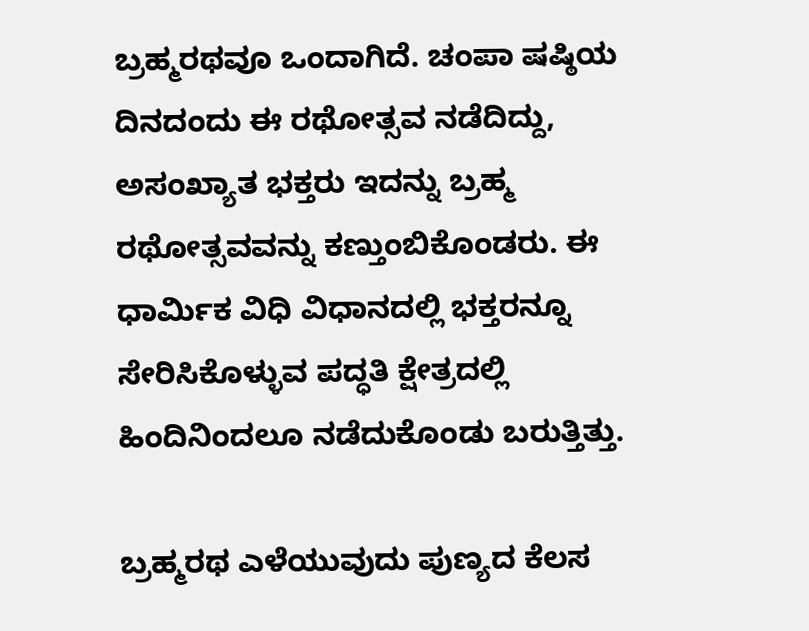ಬ್ರಹ್ಮರಥವೂ ಒಂದಾಗಿದೆ. ಚಂಪಾ ಷಷ್ಠಿಯ ದಿನದಂದು ಈ ರಥೋತ್ಸವ ನಡೆದಿದ್ದು, ಅಸಂಖ್ಯಾತ ಭಕ್ತರು ಇದನ್ನು ಬ್ರಹ್ಮ ರಥೋತ್ಸವವನ್ನು ಕಣ್ತುಂಬಿಕೊಂಡರು. ಈ ಧಾರ್ಮಿಕ ವಿಧಿ ವಿಧಾನದಲ್ಲಿ ಭಕ್ತರನ್ನೂ ಸೇರಿಸಿಕೊಳ್ಳುವ ಪದ್ಧತಿ ಕ್ಷೇತ್ರದಲ್ಲಿ ಹಿಂದಿನಿಂದಲೂ ನಡೆದುಕೊಂಡು ಬರುತ್ತಿತ್ತು.

ಬ್ರಹ್ಮರಥ ಎಳೆಯುವುದು ಪುಣ್ಯದ ಕೆಲಸ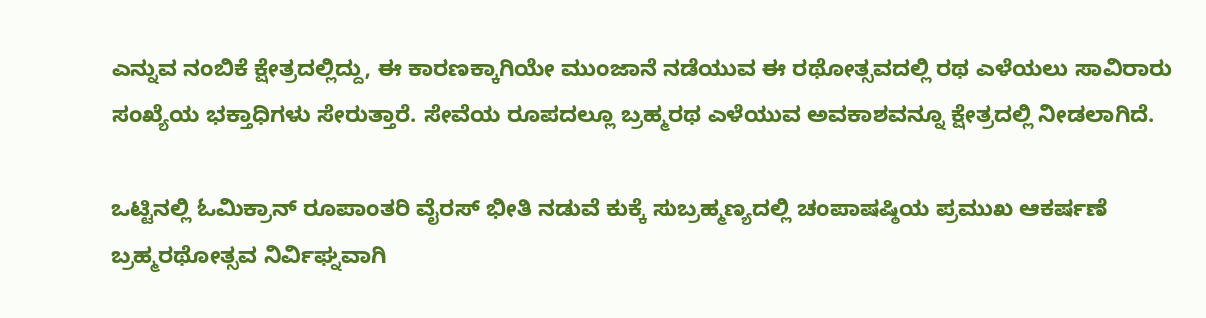ಎನ್ನುವ ನಂಬಿಕೆ ಕ್ಷೇತ್ರದಲ್ಲಿದ್ದು, ಈ ಕಾರಣಕ್ಕಾಗಿಯೇ ಮುಂಜಾನೆ ನಡೆಯುವ ಈ ರಥೋತ್ಸವದಲ್ಲಿ ರಥ ಎಳೆಯಲು ಸಾವಿರಾರು ಸಂಖ್ಯೆಯ ಭಕ್ತಾಧಿಗಳು ಸೇರುತ್ತಾರೆ. ಸೇವೆಯ ರೂಪದಲ್ಲೂ ಬ್ರಹ್ಮರಥ ಎಳೆಯುವ ಅವಕಾಶವನ್ನೂ ಕ್ಷೇತ್ರದಲ್ಲಿ ನೀಡಲಾಗಿದೆ.

ಒಟ್ಟಿನಲ್ಲಿ ಓಮಿಕ್ರಾನ್ ರೂಪಾಂತರಿ ವೈರಸ್ ಭೀತಿ ನಡುವೆ ಕುಕ್ಕೆ ಸುಬ್ರಹ್ಮಣ್ಯದಲ್ಲಿ ಚಂಪಾಷಷ್ಠಿಯ ಪ್ರಮುಖ ಆಕರ್ಷಣೆ ಬ್ರಹ್ಮರಥೋತ್ಸವ ನಿರ್ವಿಘ್ನವಾಗಿ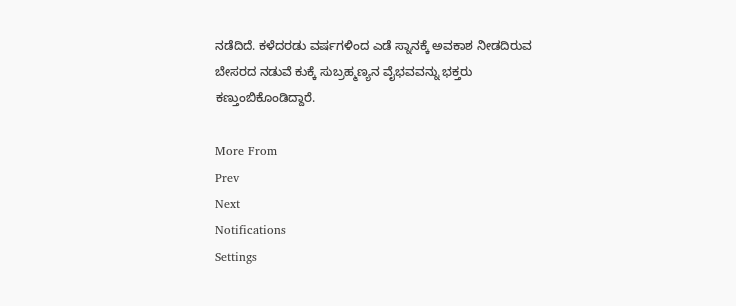ನಡೆದಿದೆ. ಕಳೆದರಡು ವರ್ಷಗಳಿಂದ ಎಡೆ ಸ್ನಾನಕ್ಕೆ ಅವಕಾಶ ನೀಡದಿರುವ ಬೇಸರದ ನಡುವೆ ಕುಕ್ಕೆ ಸುಬ್ರಹ್ಮಣ್ಯನ ವೈಭವವನ್ನು ಭಕ್ತರು ಕಣ್ತುಂಬಿಕೊಂಡಿದ್ದಾರೆ.

More From
Prev
Next
Notifications
Settings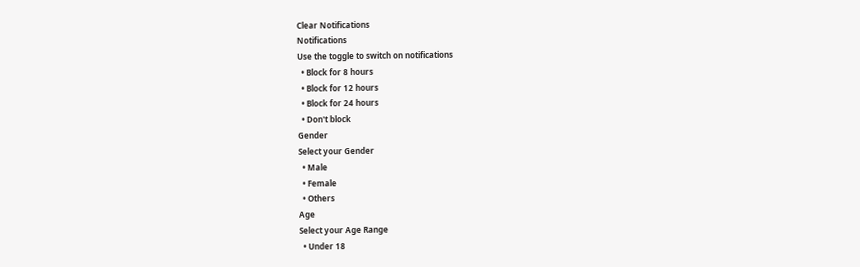Clear Notifications
Notifications
Use the toggle to switch on notifications
  • Block for 8 hours
  • Block for 12 hours
  • Block for 24 hours
  • Don't block
Gender
Select your Gender
  • Male
  • Female
  • Others
Age
Select your Age Range
  • Under 18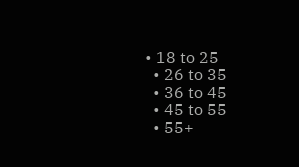• 18 to 25
  • 26 to 35
  • 36 to 45
  • 45 to 55
  • 55+